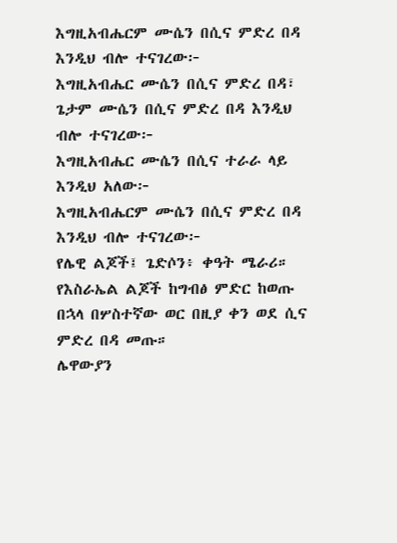እግዚአብሔርም ሙሴን በሲና ምድረ በዳ እንዲህ ብሎ ተናገረው፦
እግዚአብሔር ሙሴን በሲና ምድረ በዳ፣
ጌታም ሙሴን በሲና ምድረ በዳ እንዲህ ብሎ ተናገረው፦
እግዚአብሔር ሙሴን በሲና ተራራ ላይ እንዲህ አለው፦
እግዚአብሔርም ሙሴን በሲና ምድረ በዳ እንዲህ ብሎ ተናገረው፦
የሌዊ ልጆች፤ ጌድሶን፥ ቀዓት ሜራሪ።
የእስራኤል ልጆች ከግብፅ ምድር ከወጡ በኋላ በሦስተኛው ወር በዚያ ቀን ወደ ሲና ምድረ በዳ መጡ።
ሌዋውያን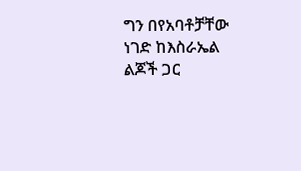ግን በየአባቶቻቸው ነገድ ከእስራኤል ልጆች ጋር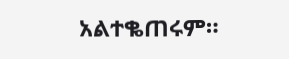አልተቈጠሩም።